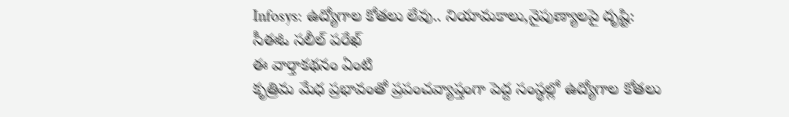Infosys: ఉద్యోగాల కోతలు లేవు.. నియామకాలు,నైపుణ్యాలపై దృష్టి: సీఈఓ సలీల్ పరేఖ్
ఈ వార్తాకథనం ఏంటి
కృత్రిమ మేధ ప్రభావంతో ప్రపంచవ్యాప్తంగా పెద్ద సంస్థల్లో ఉద్యోగాల కోతలు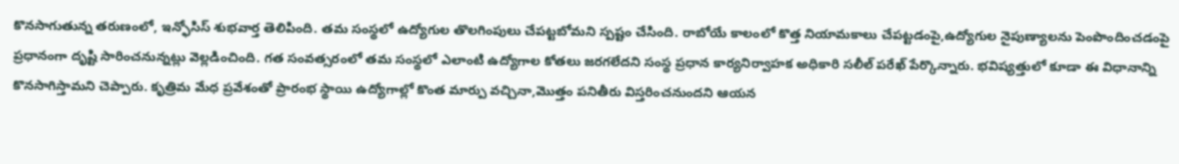కొనసాగుతున్న తరుణంలో, ఇన్ఫోసిస్ శుభవార్త తెలిపింది. తమ సంస్థలో ఉద్యోగుల తొలగింపులు చేపట్టబోమని స్పష్టం చేసింది. రాబోయే కాలంలో కొత్త నియామకాలు చేపట్టడంపై,ఉద్యోగుల నైపుణ్యాలను పెంపొందించడంపై ప్రధానంగా దృష్టి సారించనున్నట్లు వెల్లడించింది. గత సంవత్సరంలో తమ సంస్థలో ఎలాంటి ఉద్యోగాల కోతలు జరగలేదని సంస్థ ప్రధాన కార్యనిర్వాహక అధికారి సలీల్ పరేఖ్ పేర్కొన్నారు. భవిష్యత్తులో కూడా ఈ విధానాన్ని కొనసాగిస్తామని చెప్పారు. కృత్రిమ మేధ ప్రవేశంతో ప్రారంభ స్థాయి ఉద్యోగాల్లో కొంత మార్పు వచ్చినా,మొత్తం పనితీరు విస్తరించనుందని ఆయన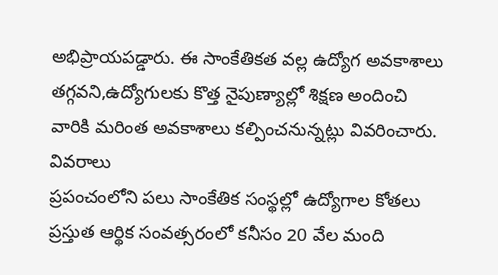అభిప్రాయపడ్డారు. ఈ సాంకేతికత వల్ల ఉద్యోగ అవకాశాలు తగ్గవని,ఉద్యోగులకు కొత్త నైపుణ్యాల్లో శిక్షణ అందించి వారికి మరింత అవకాశాలు కల్పించనున్నట్లు వివరించారు.
వివరాలు
ప్రపంచంలోని పలు సాంకేతిక సంస్థల్లో ఉద్యోగాల కోతలు
ప్రస్తుత ఆర్థిక సంవత్సరంలో కనీసం 20 వేల మంది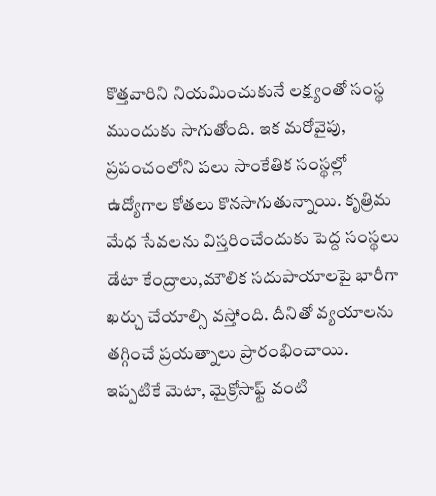కొత్తవారిని నియమించుకునే లక్ష్యంతో సంస్థ ముందుకు సాగుతోంది. ఇక మరోవైపు, ప్రపంచంలోని పలు సాంకేతిక సంస్థల్లో ఉద్యోగాల కోతలు కొనసాగుతున్నాయి. కృత్రిమ మేధ సేవలను విస్తరించేందుకు పెద్ద సంస్థలు డేటా కేంద్రాలు,మౌలిక సదుపాయాలపై భారీగా ఖర్చు చేయాల్సి వస్తోంది. దీనితో వ్యయాలను తగ్గించే ప్రయత్నాలు ప్రారంభించాయి. ఇప్పటికే మెటా, మైక్రోసాఫ్ట్ వంటి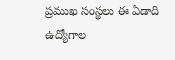ప్రముఖ సంస్థలు ఈ ఏడాది ఉద్యోగాల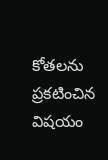కోతలను ప్రకటించిన విషయం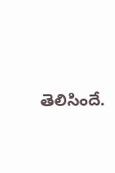తెలిసిందే.